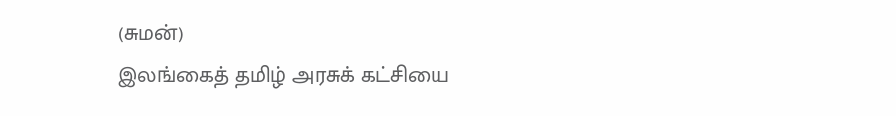(சுமன்)
இலங்கைத் தமிழ் அரசுக் கட்சியை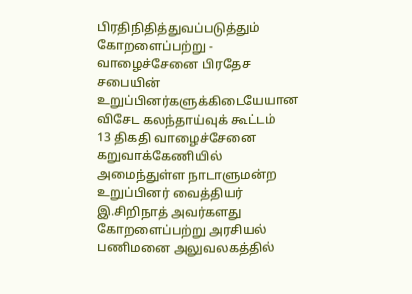பிரதிநிதித்துவப்படுத்தும் கோறளைப்பற்று - வாழைச்சேனை பிரதேச சபையின் உறுப்பினர்களுக்கிடையேயான விசேட கலந்தாய்வுக் கூட்டம்
13 திகதி வாழைச்சேனை கறுவாக்கேணியில் அமைந்துள்ள நாடாளுமன்ற உறுப்பினர் வைத்தியர் இ.சிறிநாத் அவர்களது கோறளைப்பற்று அரசியல் பணிமனை அலுவலகத்தில்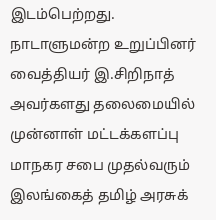இடம்பெற்றது.
நாடாளுமன்ற உறுப்பினர் வைத்தியர் இ.சிறிநாத் அவர்களது தலைமையில் முன்னாள் மட்டக்களப்பு மாநகர சபை முதல்வரும் இலங்கைத் தமிழ் அரசுக்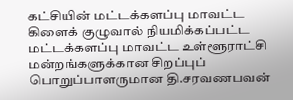கட்சியின் மட்டக்களப்பு மாவட்ட கிளைக் குழுவால் நியமிக்கப்பட்ட மட்டக்களப்பு மாவட்ட உள்ளூராட்சி மன்றங்களுக்கான சிறப்புப் பொறுப்பாளருமான தி.சரவணபவன்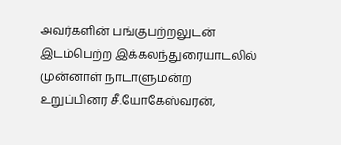அவர்களின் பங்குபற்றலுடன் இடம்பெற்ற இக்கலந்துரையாடலில் முன்னாள் நாடாளுமன்ற உறுப்பினர சீ.யோகேஸ்வரன்,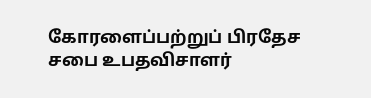கோரளைப்பற்றுப் பிரதேச சபை உபதவிசாளர்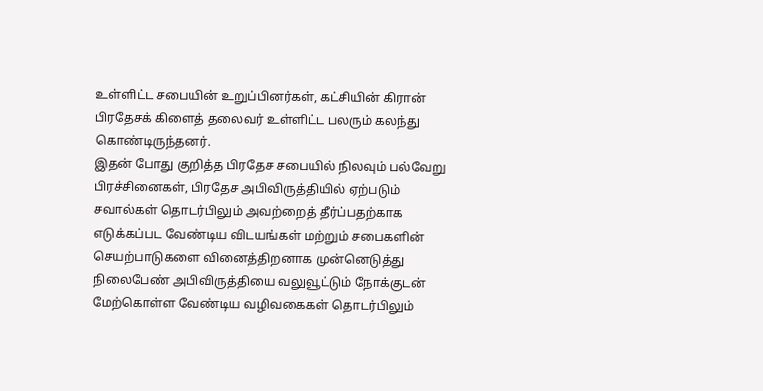உள்ளிட்ட சபையின் உறுப்பினர்கள், கட்சியின் கிரான் பிரதேசக் கிளைத் தலைவர் உள்ளிட்ட பலரும் கலந்து கொண்டிருந்தனர்.
இதன் போது குறித்த பிரதேச சபையில் நிலவும் பல்வேறு பிரச்சினைகள், பிரதேச அபிவிருத்தியில் ஏற்படும் சவால்கள் தொடர்பிலும் அவற்றைத் தீர்ப்பதற்காக எடுக்கப்பட வேண்டிய விடயங்கள் மற்றும் சபைகளின் செயற்பாடுகளை வினைத்திறனாக முன்னெடுத்து நிலைபேண் அபிவிருத்தியை வலுவூட்டும் நோக்குடன் மேற்கொள்ள வேண்டிய வழிவகைகள் தொடர்பிலும்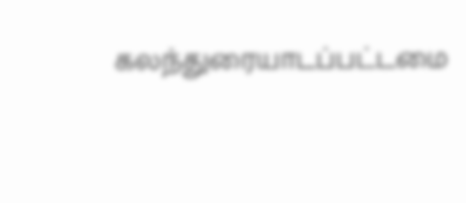கலந்துரையாடப்பட்டமை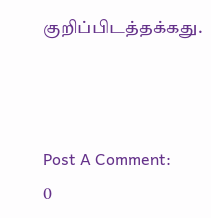குறிப்பிடத்தக்கது.



Post A Comment:
0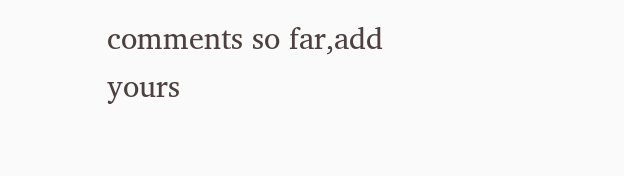comments so far,add yours